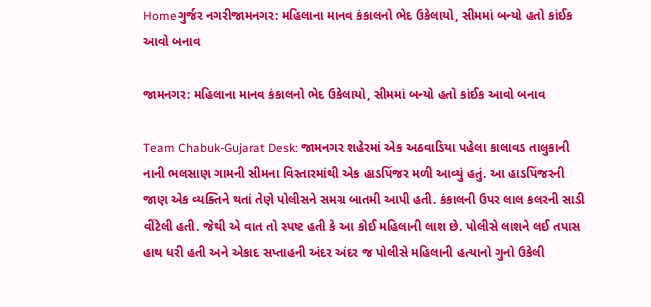Homeગુર્જર નગરીજામનગર: મહિલાના માનવ કંકાલનો ભેદ ઉકેલાયો, સીમમાં બન્યો હતો કાંઈક આવો બનાવ

જામનગર: મહિલાના માનવ કંકાલનો ભેદ ઉકેલાયો, સીમમાં બન્યો હતો કાંઈક આવો બનાવ

Team Chabuk-Gujarat Desk: જામનગર શહેરમાં એક અઠવાડિયા પહેલા કાલાવડ તાલુકાની નાની ભલસાણ ગામની સીમના વિસ્તારમાંથી એક હાડપિંજર મળી આવ્યું હતું. આ હાડપિંજરની જાણ એક વ્યક્તિને થતાં તેણે પોલીસને સમગ્ર બાતમી આપી હતી. કંકાલની ઉપર લાલ કલરની સાડી વીંટેલી હતી. જેથી એ વાત તો સ્પષ્ટ હતી કે આ કોઈ મહિલાની લાશ છે. પોલીસે લાશને લઈ તપાસ હાથ ધરી હતી અને એકાદ સપ્તાહની અંદર અંદર જ પોલીસે મહિલાની હત્યાનો ગુનો ઉકેલી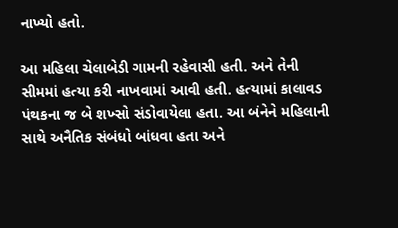નાખ્યો હતો.

આ મહિલા ચેલાબેડી ગામની રહેવાસી હતી. અને તેની સીમમાં હત્યા કરી નાખવામાં આવી હતી. હત્યામાં કાલાવડ પંથકના જ બે શખ્સો સંડોવાયેલા હતા. આ બંનેને મહિલાની સાથે અનૈતિક સંબંધો બાંધવા હતા અને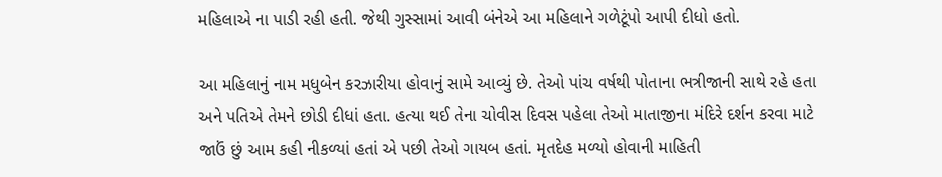મહિલાએ ના પાડી રહી હતી. જેથી ગુસ્સામાં આવી બંનેએ આ મહિલાને ગળેટૂંપો આપી દીધો હતો.

આ મહિલાનું નામ મધુબેન કરઝારીયા હોવાનું સામે આવ્યું છે. તેઓ પાંચ વર્ષથી પોતાના ભત્રીજાની સાથે રહે હતા અને પતિએ તેમને છોડી દીધાં હતા. હત્યા થઈ તેના ચોવીસ દિવસ પહેલા તેઓ માતાજીના મંદિરે દર્શન કરવા માટે જાઉં છું આમ કહી નીકળ્યાં હતાં એ પછી તેઓ ગાયબ હતાં. મૃતદેહ મળ્યો હોવાની માહિતી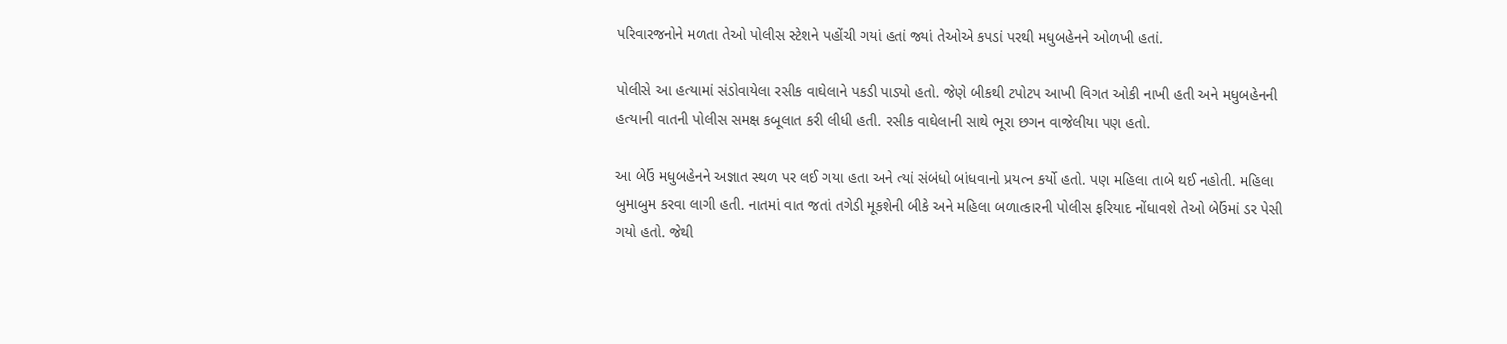પરિવારજનોને મળતા તેઓ પોલીસ સ્ટેશને પહોંચી ગયાં હતાં જ્યાં તેઓએ કપડાં પરથી મધુબહેનને ઓળખી હતાં.

પોલીસે આ હત્યામાં સંડોવાયેલા રસીક વાઘેલાને પકડી પાડ્યો હતો. જેણે બીકથી ટપોટપ આખી વિગત ઓકી નાખી હતી અને મધુબહેનની હત્યાની વાતની પોલીસ સમક્ષ કબૂલાત કરી લીધી હતી. રસીક વાઘેલાની સાથે ભૂરા છગન વાજેલીયા પણ હતો.

આ બેઉં મધુબહેનને અજ્ઞાત સ્થળ પર લઈ ગયા હતા અને ત્યાં સંબંધો બાંધવાનો પ્રયત્ન કર્યો હતો. પણ મહિલા તાબે થઈ નહોતી. મહિલા બુમાબુમ કરવા લાગી હતી. નાતમાં વાત જતાં તગેડી મૂકશેની બીકે અને મહિલા બળાત્કારની પોલીસ ફરિયાદ નોંધાવશે તેઓ બેઉંમાં ડર પેસી ગયો હતો. જેથી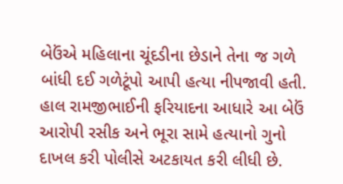બેઉંએ મહિલાના ચૂંદડીના છેડાને તેના જ ગળે બાંધી દઈ ગળેટૂંપો આપી હત્યા નીપજાવી હતી. હાલ રામજીભાઈની ફરિયાદના આધારે આ બેઉં આરોપી રસીક અને ભૂરા સામે હત્યાનો ગુનો દાખલ કરી પોલીસે અટકાયત કરી લીધી છે.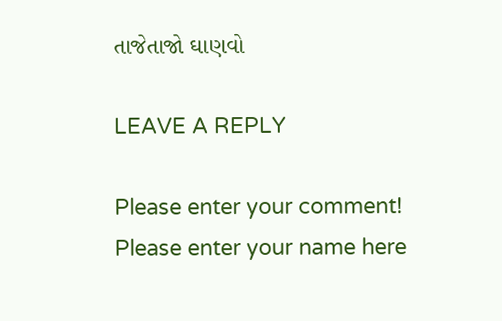તાજેતાજો ઘાણવો

LEAVE A REPLY

Please enter your comment!
Please enter your name here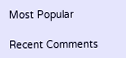Most Popular

Recent Comments